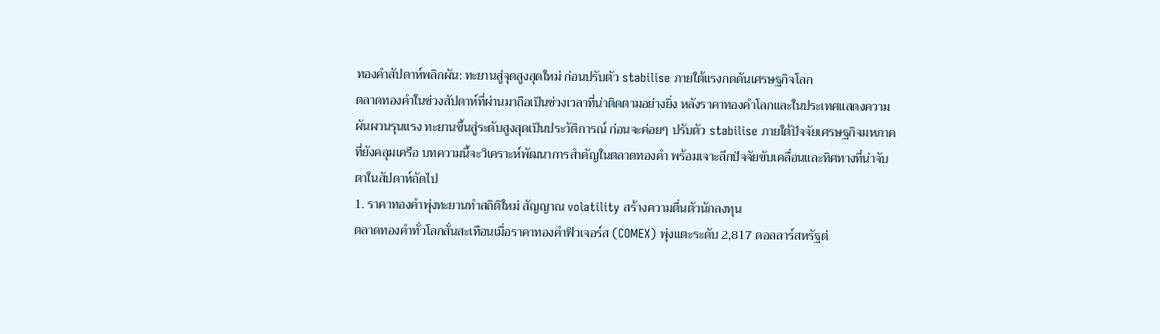ทองคำสัปดาห์พลิกผัน: ทะยานสู่จุดสูงสุดใหม่ ก่อนปรับตัว stabilise ภายใต้แรงกดดันเศรษฐกิจโลก
ตลาดทองคำในช่วงสัปดาห์ที่ผ่านมาถือเป็นช่วงเวลาที่น่าติดตามอย่างยิ่ง หลังราคาทองคำโลกและในประเทศแสดงความผันผวนรุนแรง ทะยานขึ้นสู่ระดับสูงสุดเป็นประวัติการณ์ ก่อนจะค่อยๆ ปรับตัว stabilise ภายใต้ปัจจัยเศรษฐกิจมหภาคที่ยังคลุมเครือ บทความนี้จะวิเคราะห์พัฒนาการสำคัญในตลาดทองคำ พร้อมเจาะลึกปัจจัยขับเคลื่อนและทิศทางที่น่าจับตาในสัปดาห์ถัดไป
1. ราคาทองคำพุ่งทะยานทำสถิติใหม่ สัญญาณ volatility สร้างความตื่นตัวนักลงทุน
ตลาดทองคำทั่วโลกสั่นสะเทือนเมื่อราคาทองคำฟิวเจอร์ส (COMEX) พุ่งแตะระดับ 2,817 ดอลลาร์สหรัฐต่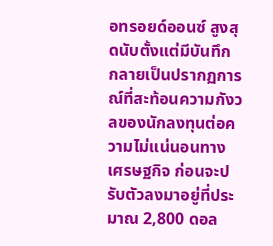อทรอยด์ออนซ์ สูงสุดนับตั้งแต่มีบันทึก กลายเป็นปรากฏการณ์ที่สะท้อนความกังวลของนักลงทุนต่อความไม่แน่นอนทางเศรษฐกิจ ก่อนจะปรับตัวลงมาอยู่ที่ประมาณ 2,800 ดอล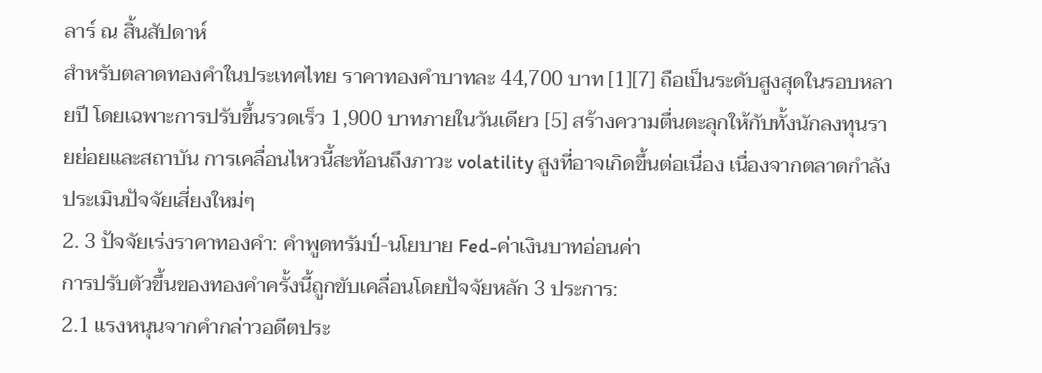ลาร์ ณ สิ้นสัปดาห์
สำหรับตลาดทองคำในประเทศไทย ราคาทองคำบาทละ 44,700 บาท [1][7] ถือเป็นระดับสูงสุดในรอบหลายปี โดยเฉพาะการปรับขึ้นรวดเร็ว 1,900 บาทภายในวันเดียว [5] สร้างความตื่นตะลุกให้กับทั้งนักลงทุนรายย่อยและสถาบัน การเคลื่อนไหวนี้สะท้อนถึงภาวะ volatility สูงที่อาจเกิดขึ้นต่อเนื่อง เนื่องจากตลาดกำลังประเมินปัจจัยเสี่ยงใหม่ๆ
2. 3 ปัจจัยเร่งราคาทองคำ: คำพูดทรัมป์-นโยบาย Fed-ค่าเงินบาทอ่อนค่า
การปรับตัวขึ้นของทองคำครั้งนี้ถูกขับเคลื่อนโดยปัจจัยหลัก 3 ประการ:
2.1 แรงหนุนจากคำกล่าวอดีตประ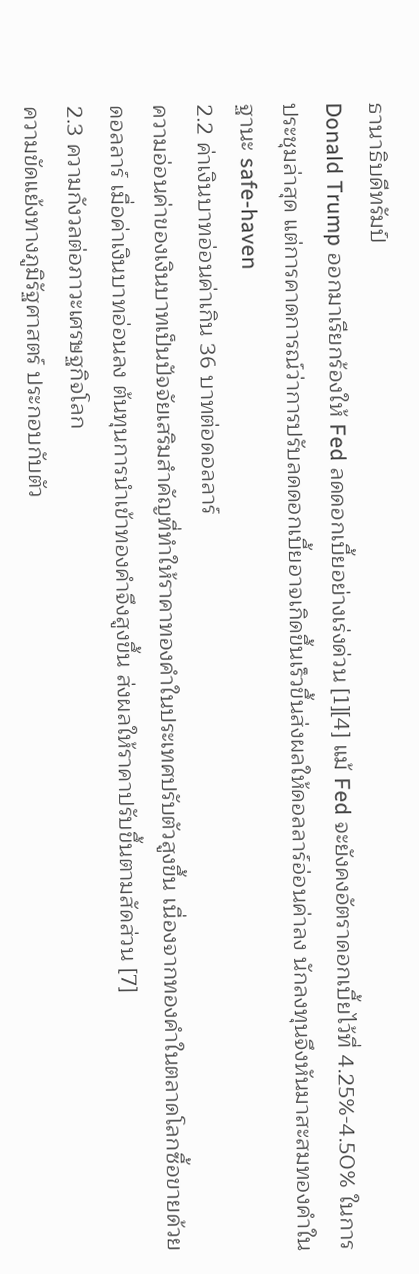ธานาธิบดีทรัมป์
Donald Trump ออกมาเรียกร้องให้ Fed ลดดอกเบี้ยอย่างเร่งด่วน [1][4] แม้ Fed จะยังคงอัตราดอกเบี้ยไว้ที่ 4.25%-4.50% ในการประชุมล่าสุด แต่การคาดการณ์ว่าการปรับลดดอกเบี้ยอาจเกิดขึ้นเร็วขึ้นส่งผลให้ดอลลาร์อ่อนค่าลง นักลงทุนจึงหันมาสะสมทองคำในฐานะ safe-haven
2.2 ค่าเงินบาทอ่อนค่าเกิน 36 บาทต่อดอลลาร์
ความอ่อนค่าของเงินบาทเป็นปัจจัยเสริมสำคัญที่ทำให้ราคาทองคำในประเทศปรับตัวสูงขึ้น เนื่องจากทองคำในตลาดโลกซื้อขายด้วยดอลลาร์ เมื่อค่าเงินบาทอ่อนลง ต้นทุนการนำเข้าทองคำจึงสูงขึ้น ส่งผลให้ราคาปรับขึ้นตามสัดส่วน [7]
2.3 ความกังวลต่อภาวะเศรษฐกิจโลก
ความขัดแย้งทางภูมิรัฐศาสตร์ ประกอบกับตัว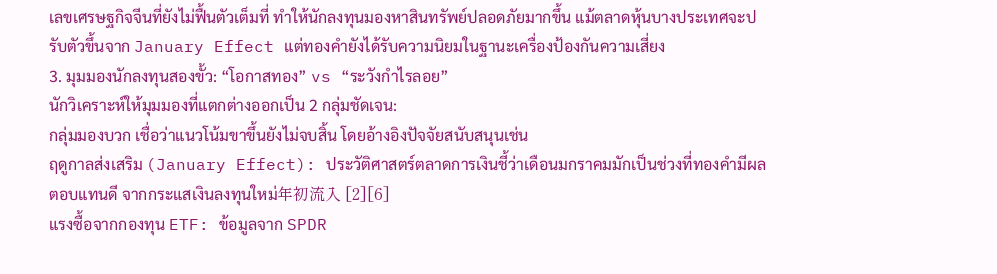เลขเศรษฐกิจจีนที่ยังไม่ฟื้นตัวเต็มที่ ทำให้นักลงทุนมองหาสินทรัพย์ปลอดภัยมากขึ้น แม้ตลาดหุ้นบางประเทศจะปรับตัวขึ้นจาก January Effect แต่ทองคำยังได้รับความนิยมในฐานะเครื่องป้องกันความเสี่ยง
3. มุมมองนักลงทุนสองขั้ว: “โอกาสทอง” vs “ระวังกำไรลอย”
นักวิเคราะห์ให้มุมมองที่แตกต่างออกเป็น 2 กลุ่มชัดเจน:
กลุ่มมองบวก เชื่อว่าแนวโน้มขาขึ้นยังไม่จบสิ้น โดยอ้างอิงปัจจัยสนับสนุนเช่น
ฤดูกาลส่งเสริม (January Effect): ประวัติศาสตร์ตลาดการเงินชี้ว่าเดือนมกราคมมักเป็นช่วงที่ทองคำมีผลตอบแทนดี จากกระแสเงินลงทุนใหม่年初流入 [2][6]
แรงซื้อจากกองทุน ETF: ข้อมูลจาก SPDR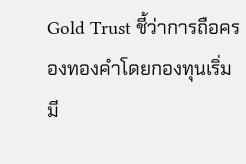Gold Trust ชี้ว่าการถือครองทองคำโดยกองทุนเริ่มมี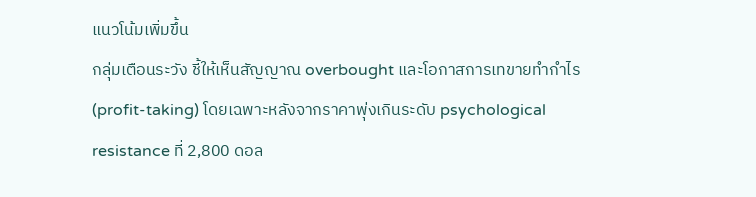แนวโน้มเพิ่มขึ้น
กลุ่มเตือนระวัง ชี้ให้เห็นสัญญาณ overbought และโอกาสการเทขายทำกำไร (profit-taking) โดยเฉพาะหลังจากราคาพุ่งเกินระดับ psychological resistance ที่ 2,800 ดอล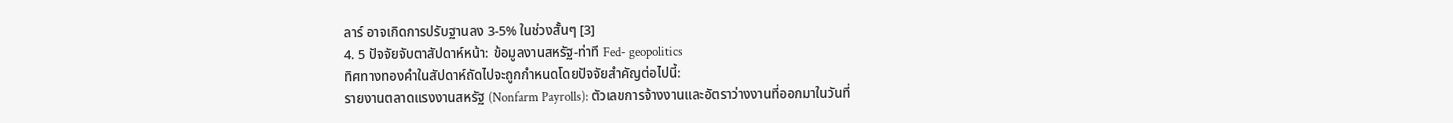ลาร์ อาจเกิดการปรับฐานลง 3-5% ในช่วงสั้นๆ [3]
4. 5 ปัจจัยจับตาสัปดาห์หน้า: ข้อมูลงานสหรัฐ-ท่าที Fed- geopolitics
ทิศทางทองคำในสัปดาห์ถัดไปจะถูกกำหนดโดยปัจจัยสำคัญต่อไปนี้:
รายงานตลาดแรงงานสหรัฐ (Nonfarm Payrolls): ตัวเลขการจ้างงานและอัตราว่างงานที่ออกมาในวันที่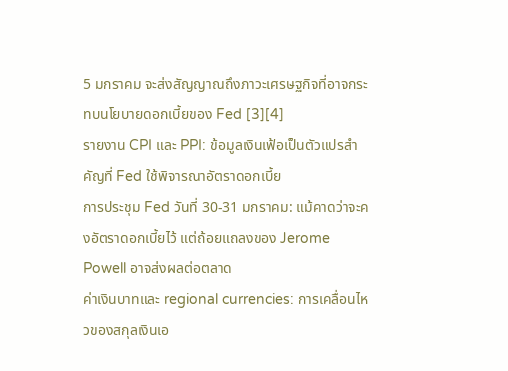5 มกราคม จะส่งสัญญาณถึงภาวะเศรษฐกิจที่อาจกระทบนโยบายดอกเบี้ยของ Fed [3][4]
รายงาน CPI และ PPI: ข้อมูลเงินเฟ้อเป็นตัวแปรสำคัญที่ Fed ใช้พิจารณาอัตราดอกเบี้ย
การประชุม Fed วันที่ 30-31 มกราคม: แม้คาดว่าจะคงอัตราดอกเบี้ยไว้ แต่ถ้อยแถลงของ Jerome Powell อาจส่งผลต่อตลาด
ค่าเงินบาทและ regional currencies: การเคลื่อนไหวของสกุลเงินเอ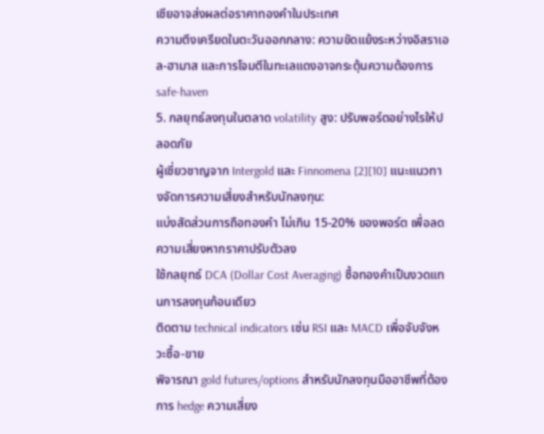เชียอาจส่งผลต่อราคาทองคำในประเทศ
ความตึงเครียดในตะวันออกกลาง: ความขัดแย้งระหว่างอิสราเอล-ฮามาส และการโจมตีในทะเลแดงอาจกระตุ้นความต้องการ safe-haven
5. กลยุทธ์ลงทุนในตลาด volatility สูง: ปรับพอร์ตอย่างไรให้ปลอดภัย
ผู้เชี่ยวชาญจาก Intergold และ Finnomena [2][10] แนะแนวทางจัดการความเสี่ยงสำหรับนักลงทุน:
แบ่งสัดส่วนการถือทองคำ ไม่เกิน 15-20% ของพอร์ต เพื่อลดความเสี่ยงหากราคาปรับตัวลง
ใช้กลยุทธ์ DCA (Dollar Cost Averaging) ซื้อทองคำเป็นงวดแทนการลงทุนก้อนเดียว
ติดตาม technical indicators เช่น RSI และ MACD เพื่อจับจังหวะซื้อ-ขาย
พิจารณา gold futures/options สำหรับนักลงทุนมืออาชีพที่ต้องการ hedge ความเสี่ยง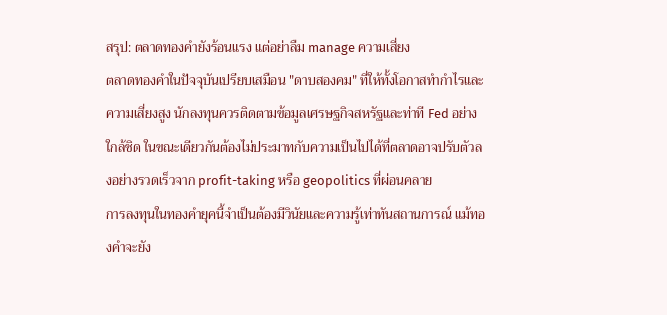สรุป: ตลาดทองคำยังร้อนแรง แต่อย่าลืม manage ความเสี่ยง
ตลาดทองคำในปัจจุบันเปรียบเสมือน "ดาบสองคม" ที่ให้ทั้งโอกาสทำกำไรและความเสี่ยงสูง นักลงทุนควรติดตามข้อมูลเศรษฐกิจสหรัฐและท่าที Fed อย่างใกล้ชิด ในขณะเดียวกันต้องไม่ประมาทกับความเป็นไปได้ที่ตลาดอาจปรับตัวลงอย่างรวดเร็วจาก profit-taking หรือ geopolitics ที่ผ่อนคลาย
การลงทุนในทองคำยุคนี้จำเป็นต้องมีวินัยและความรู้เท่าทันสถานการณ์ แม้ทองคำจะยัง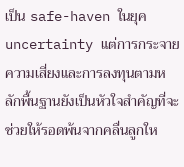เป็น safe-haven ในยุค uncertainty แต่การกระจายความเสี่ยงและการลงทุนตามหลักพื้นฐานยังเป็นหัวใจสำคัญที่จะช่วยให้รอดพ้นจากคลื่นลูกให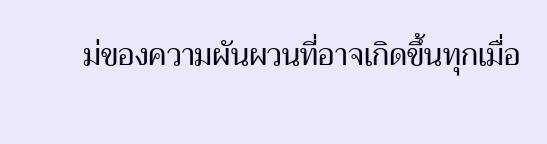ม่ของความผันผวนที่อาจเกิดขึ้นทุกเมื่อ